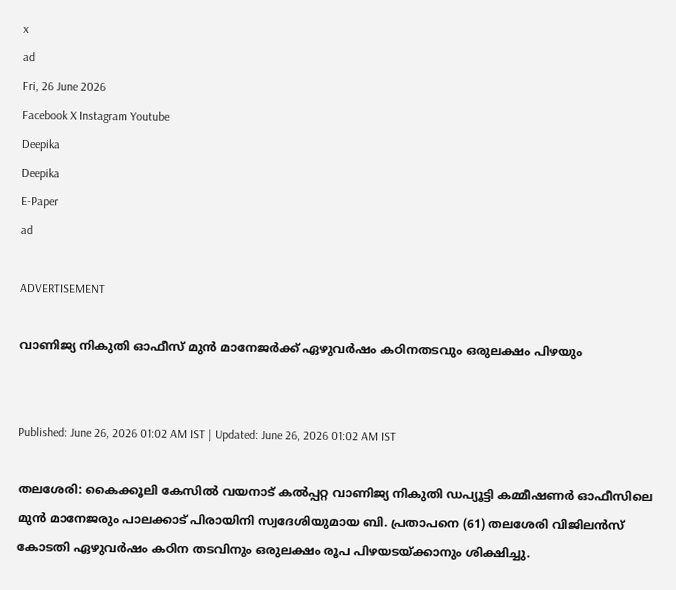x
ad
Fri, 26 June 2026
Facebook X Instagram Youtube
Deepika
Deepika
E-Paper
ad

ADVERTISEMENT

വാണിജ്യ നികുതി ഓഫീസ് മുൻ മാനേജർക്ക് ഏഴുവർഷം കഠിനതടവും ഒരുലക്ഷം പിഴയും


Published: June 26, 2026 01:02 AM IST | Updated: June 26, 2026 01:02 AM IST

തലശേരി: കൈക്കൂലി കേസിൽ വയനാട് കൽപ്പറ്റ വാണിജ്യ നികുതി ഡപ്യൂട്ടി കമ്മീഷണർ ഓഫീസിലെ മുൻ മാനേജരും പാലക്കാട് പിരായിനി സ്വദേശിയുമായ ബി. പ്രതാപനെ (61) തലശേരി വിജിലൻസ് കോടതി ഏഴുവർഷം കഠിന തടവിനും ഒരുലക്ഷം രൂപ പിഴയടയ്ക്കാനും ശിക്ഷിച്ചു.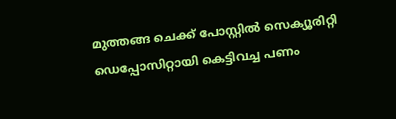മുത്തങ്ങ ചെക്ക് പോസ്റ്റിൽ സെക്യൂരിറ്റി ഡെപ്പോസിറ്റായി കെട്ടിവച്ച പണം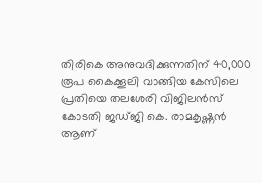തിരികെ അനുവദിക്കുന്നതിന് 40,000 രൂപ കൈക്കൂലി വാങ്ങിയ കേസിലെ പ്രതിയെ തലശേരി വിജിലൻസ് കോടതി ജഡ്‌ജി കെ. രാമകൃഷ്ണൻ ആണ്‌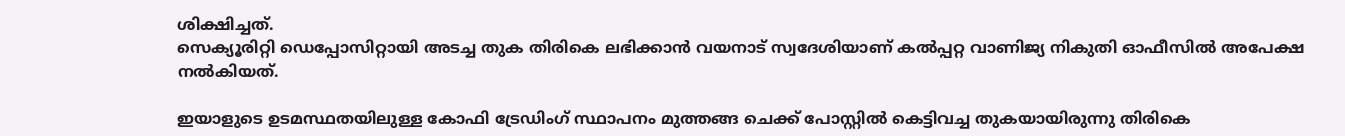ശിക്ഷിച്ചത്‌.
സെക്യൂരിറ്റി ഡെപ്പോസിറ്റായി അടച്ച തുക തിരികെ ലഭിക്കാൻ വയനാട്‌ സ്വദേശിയാണ്‌ കൽപ്പറ്റ വാണിജ്യ നികുതി ഓഫീസിൽ അപേക്ഷ നൽകിയത്‌.

ഇയാളുടെ ഉടമസ്ഥതയിലുള്ള കോഫി ട്രേഡിംഗ് സ്ഥാപനം മുത്തങ്ങ ചെക്ക് പോസ്റ്റിൽ കെട്ടിവച്ച തുകയായിരുന്നു തിരികെ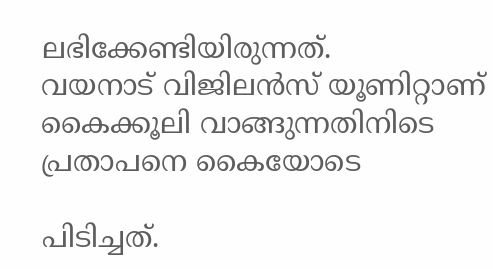ലഭിക്കേണ്ടിയിരുന്നത്‌.
വയനാട്‌ വിജിലൻസ്‌ യൂണിറ്റാണ്‌ കൈക്കൂലി വാങ്ങുന്നതിനിടെ പ്രതാപനെ കൈയോടെ

പിടിച്ചത്‌.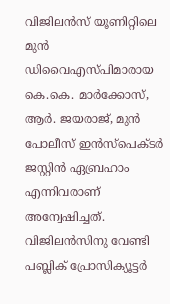വിജിലൻസ് യൂണിറ്റിലെ മുൻ ഡിവൈഎസ്പിമാരായ കെ.കെ. മാർക്കോസ്, ആർ. ജയരാജ്, മുൻ പോലീസ് ഇൻസ്പെക്ടർ ജസ്റ്റിൻ ഏബ്രഹാം എന്നിവരാണ് അന്വേഷിച്ചത്.
വിജിലൻസിനു വേണ്ടി പബ്ലിക് പ്രോസിക്യൂട്ടർ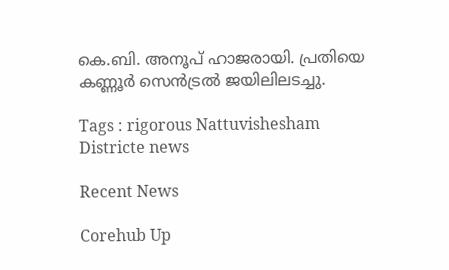കെ.ബി. അനൂപ് ഹാജരായി. പ്രതിയെ കണ്ണൂർ സെൻട്രൽ ജയിലിലടച്ചു.

Tags : rigorous Nattuvishesham Districte news

Recent News

Corehub Up